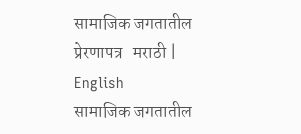सामाजिक जगतातील प्रेरणापत्र   मराठी | English
सामाजिक जगतातील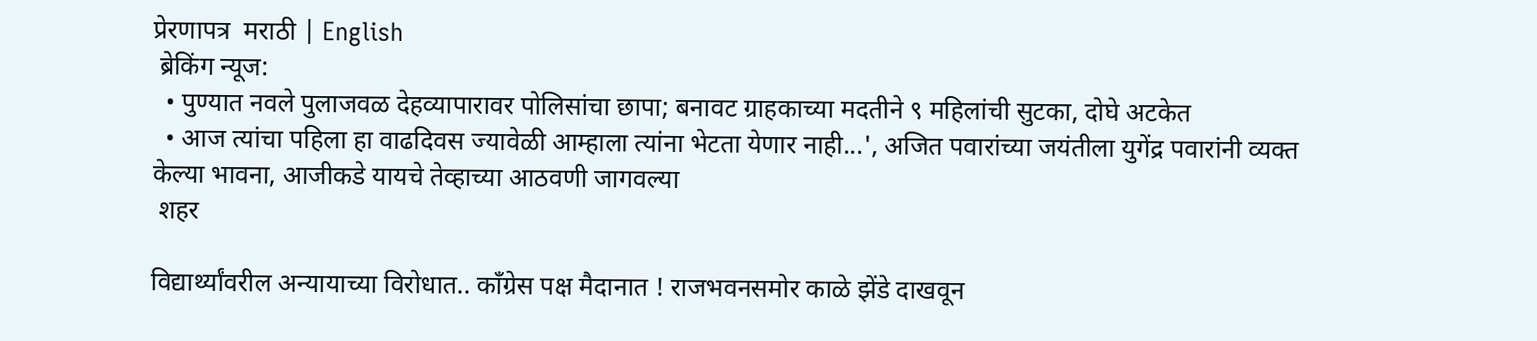प्रेरणापत्र  मराठी | English
 ब्रेकिंग न्यूज:
  • पुण्यात नवले पुलाजवळ देहव्यापारावर पोलिसांचा छापा; बनावट ग्राहकाच्या मदतीने ९ महिलांची सुटका, दोघे अटकेत
  • आज त्यांचा पहिला हा वाढदिवस ज्यावेळी आम्हाला त्यांना भेटता येणार नाही...', अजित पवारांच्या जयंतीला युगेंद्र पवारांनी व्यक्त केल्या भावना, आजीकडे यायचे तेव्हाच्या आठवणी जागवल्या
 शहर

विद्यार्थ्यांवरील अन्यायाच्या विरोधात.. काँग्रेस पक्ष मैदानात ! राजभवनसमोर काळे झेंडे दाखवून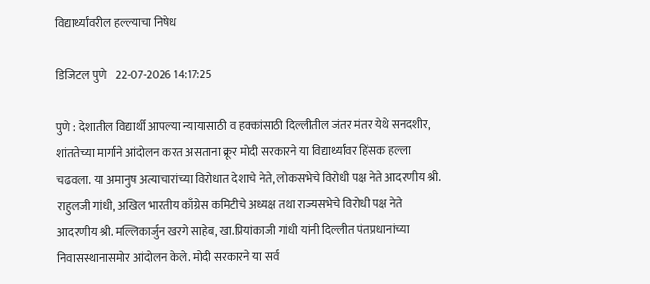विद्यार्थ्यांवरील हल्ल्याचा निषेध

डिजिटल पुणे    22-07-2026 14:17:25

पुणे : देशातील विद्यार्थी आपल्या न्यायासाठी व हक्कांसाठी दिल्लीतील जंतर मंतर येथे सनदशीर, शांततेच्या मार्गाने आंदोलन करत असताना क्रूर मोदी सरकारने या विद्यार्थ्यांवर हिंसक हल्ला चढवला. या अमानुष अत्याचारांच्या विरोधात देशाचे नेते, लोकसभेचे विरोधी पक्ष नेते आदरणीय श्री. राहुलजी गांधी, अखिल भारतीय काँग्रेस कमिटीचे अध्यक्ष तथा राज्यसभेचे विरोधी पक्ष नेते आदरणीय श्री. मल्लिकार्जुन खरगे साहेब, खा.प्रियांकाजी गांधी यांनी दिल्लीत पंतप्रधानांच्या निवासस्थानासमोर आंदोलन केले. मोदी सरकारने या सर्व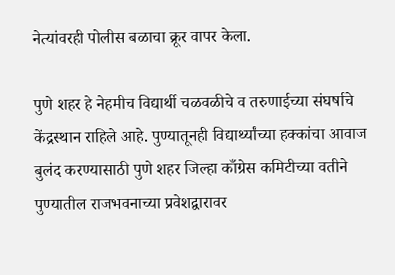नेत्यांवरही पोलीस बळाचा क्रूर वापर केला.

पुणे शहर हे नेहमीच विद्यार्थी चळवळीचे व तरुणाईच्या संघर्षाचे केंद्रस्थान राहिले आहे. पुण्यातूनही विद्यार्थ्यांच्या हक्कांचा आवाज बुलंद करण्यासाठी पुणे शहर जिल्हा काँग्रेस कमिटीच्या वतीने पुण्यातील राजभवनाच्या प्रवेशद्वारावर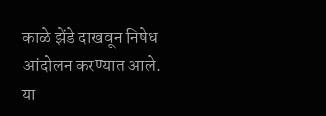काळे झेंडे दाखवून निषेध आंदोलन करण्यात आले. या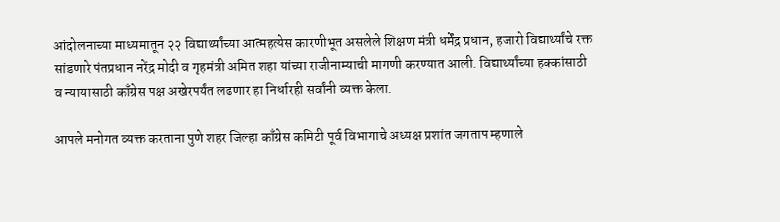आंदोलनाच्या माध्यमातून २२ विद्यार्थ्यांच्या आत्महत्येस कारणीभूत असलेले शिक्षण मंत्री धर्मेंद्र प्रधान, हजारो विद्यार्थ्यांचे रक्त सांडणारे पंतप्रधान नरेंद्र मोदी व गृहमंत्री अमित शहा यांच्या राजीनाम्याची मागणी करण्यात आली. विद्यार्थ्यांच्या हक्कांसाठी व न्यायासाठी काँग्रेस पक्ष अखेरपर्यंत लढणार हा निर्धारही सर्वांनी व्यक्त केला.

आपले मनोगत व्‍यक्त करताना पुणे शहर जिल्हा काँग्रेस कमिटी पूर्व विभागाचे अध्यक्ष प्रशांत जगताप म्हणाले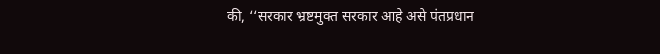की, ‘‘सरकार भ्रष्टमुक्त सरकार आहे असे पंतप्रधान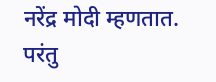नरेंद्र मोदी म्हणतात. परंतु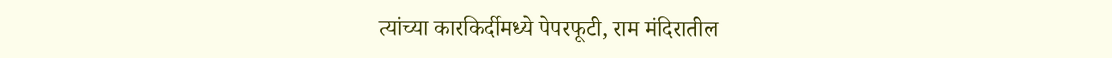त्यांच्या कारकिर्दीमध्ये पेपरफूटी, राम मंदिरातील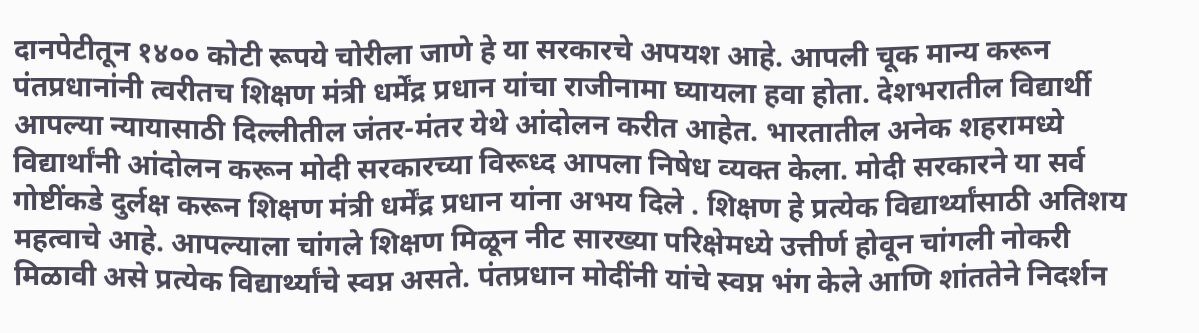दानपेटीतून १४०० कोटी रूपये चोरीला जाणे हे या सरकारचे अपयश आहे. आपली चूक मान्य करून पंतप्रधानांनी त्वरीतच शिक्षण मंत्री धर्मेंद्र प्रधान यांचा राजीनामा घ्यायला हवा होता. देशभरातील विद्यार्थी आपल्या न्यायासाठी दिल्लीतील जंतर-मंतर येथे आंदोलन करीत आहेत. भारतातील अनेक शहरामध्ये विद्यार्थांनी आंदोलन करून मोदी सरकारच्या विरूध्द आपला निषेध व्‍यक्त केला. मोदी सरकारने या सर्व गोष्टींकडे दुर्लक्ष करून शिक्षण मंत्री धर्मेंद्र प्रधान यांना अभय दिले . शिक्षण हे प्रत्येक विद्यार्थ्यांसाठी अतिशय महत्वाचे आहे. आपल्याला चांगले शिक्षण मिळून नीट सारख्या परिक्षेमध्ये उत्तीर्ण होवून चांगली नोकरी मिळावी असे प्रत्येक विद्यार्थ्यांचे स्वप्न असते. पंतप्रधान मोदींनी यांचे स्वप्न भंग केले आणि शांततेने निदर्शन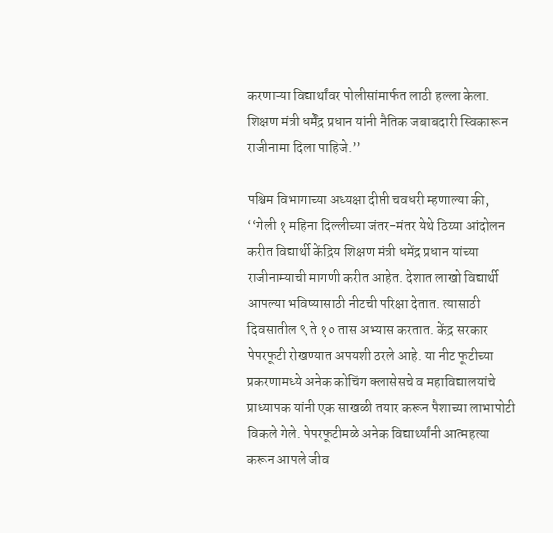करणाऱ्या विद्यार्थांवर पोलीसांमार्फत लाठी हल्ला केला. शिक्षण मंत्री धर्मेंद्र प्रधान यांनी नैतिक जबाबदारी स्विकारून राजीनामा दिला पाहिजे.’’

पश्चिम विभागाच्या अध्यक्षा दीप्ती चवधरी म्हणाल्या की, ‘‘गेली १ महिना दिल्लीच्या जंतर-मंतर येथे ठिय्या आंदोलन करीत विद्यार्थी केंद्रिय शिक्षण मंत्री धमेंद्र प्रधान यांच्या राजीनाम्याची मागणी करीत आहेत. देशात लाखो विद्यार्थी आपल्या भविष्यासाठी नीटची परिक्षा देतात. त्यासाठी दिवसातील ९ ते १० तास अभ्यास करतात. केंद्र सरकार पेपरफूटी रोखण्यात अपयशी ठरले आहे. या नीट फूटीच्या प्रकरणामध्ये अनेक कोचिंग क्लासेसचे व महाविद्यालयांचे प्राध्यापक यांनी एक साखळी तयार करून पैशाच्या लाभापोटी विकले गेले. पेपरफूटीमळे अनेक विद्यार्थ्यांनी आत्महत्या करून आपले जीव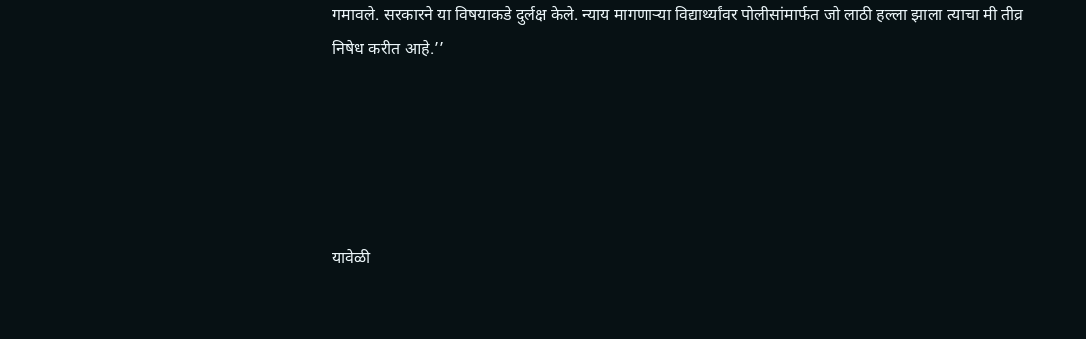गमावले. सरकारने या विषयाकडे दुर्लक्ष केले. न्याय मागणाऱ्या विद्यार्थ्यांवर पोलीसांमार्फत जो लाठी हल्ला झाला त्याचा मी तीव्र निषेध करीत आहे.’’





यावेळी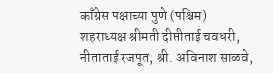काँग्रेस पक्षाच्या पुणे (पश्चिम) शहराध्यक्ष श्रीमती दीप्तीताई चवधरी, नीताताई रजपूत, श्री. अविनाश साळवे,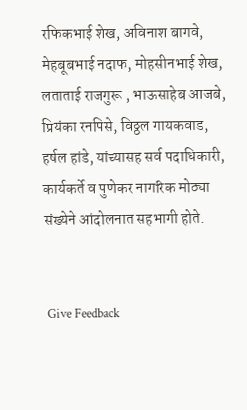रफिकभाई शेख, अविनाश बागवे, मेहबूबभाई नदाफ, मोहसीनभाई शेख, लताताई राजगुरू , भाऊसाहेब आजबे, प्रियंका रनपिसे, विठ्ठल गायकवाड, हर्षल हांडे, यांच्यासह सर्व पदाधिकारी, कार्यकर्ते व पुणेकर नागरिक मोठ्या संख्येने आंदोलनात सहभागी होते.


 Give Feedback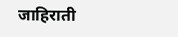जाहिराती